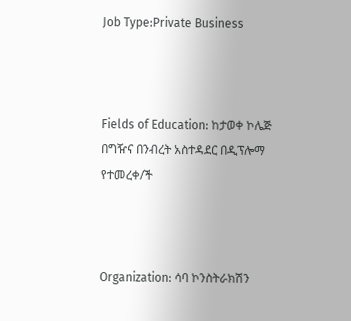Job Type:Private Business



Fields of Education: ከታወቀ ኮሌጅ በግዥና በንብረት አስተዳደር በዲፕሎማ የተመረቀ/ች



Organization: ሳባ ኮንስትራክሽን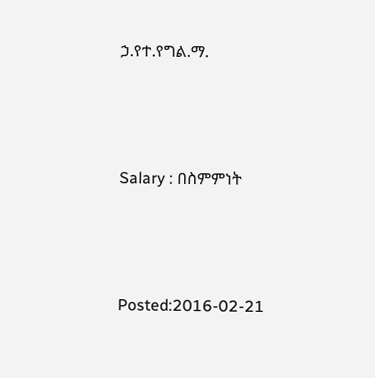ኃ.የተ.የግል.ማ.



Salary : በስምምነት



Posted:2016-02-21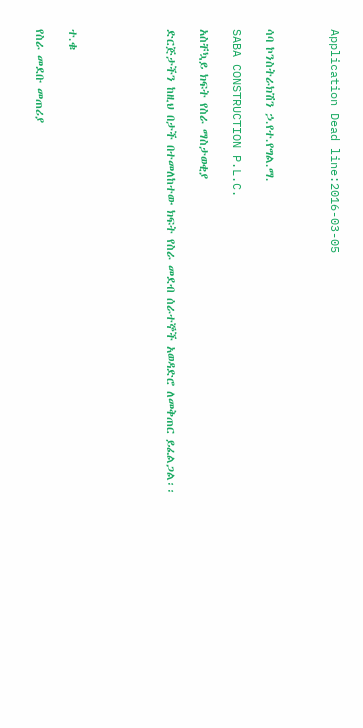Application Dead line:2016-03-05



ሳባ ኮንስትራክሽን ኃ.የተ.የግል.ማ.

SABA CONSTRUCTION P.L.C.

አስቸኳይ ክፍት የስራ ማስታወቂያ

ድርጅታችን ከዚህ በታች በተመለከተው ክፍት የስራ መደብ ሰራተኞች አወዳድሮ ለመቅጠር ይፈልጋል፡፡





ተ.ቁ

የስራ መደቡ መጠሪያ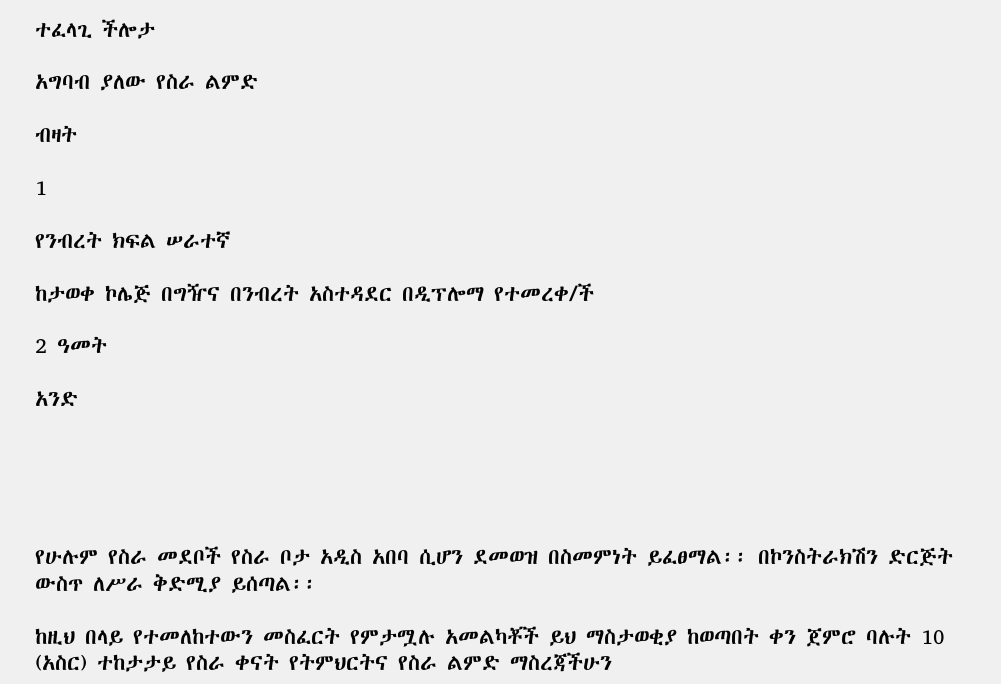ተፈላጊ ችሎታ

አግባብ ያለው የስራ ልምድ

ብዛት

1

የንብረት ክፍል ሠራተኛ

ከታወቀ ኮሌጅ በግዥና በንብረት አስተዳደር በዲፕሎማ የተመረቀ/ች

2 ዓመት

አንድ





የሁሉም የስራ መደቦች የስራ ቦታ አዲስ አበባ ሲሆን ደመወዝ በስመምነት ይፈፀማል፡፡ በኮንስትራክሽን ድርጅት ውስጥ ለሥራ ቅድሚያ ይሰጣል፡፡

ከዚህ በላይ የተመለከተውን መስፈርት የምታሟሉ አመልካቾች ይህ ማስታወቂያ ከወጣበት ቀን ጀምሮ ባሉት 10 (አስር) ተከታታይ የስራ ቀናት የትምህርትና የስራ ልምድ ማስረጃችሁን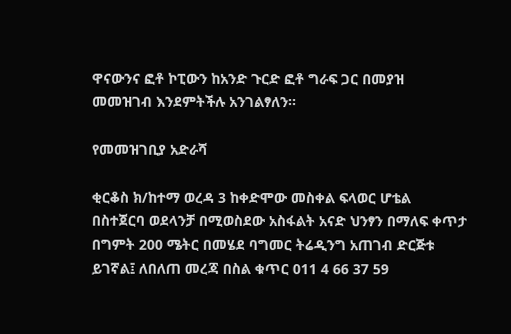ዋናውንና ፎቶ ኮፒውን ከአንድ ጉርድ ፎቶ ግራፍ ጋር በመያዝ መመዝገብ እንደምትችሉ አንገልፃለን፡፡

የመመዝገቢያ አድራሻ

ቂርቆስ ክ/ከተማ ወረዳ 3 ከቀድሞው መስቀል ፍላወር ሆቴል በስተጀርባ ወደላንቻ በሚወስደው አስፋልት አናድ ህንፃን በማለፍ ቀጥታ በግምት 200 ሜትር በመሄደ ባግመር ትሬዲንግ አጠገብ ድርጅቱ ይገኛል፤ ለበለጠ መረጃ በስል ቁጥር 011 4 66 37 59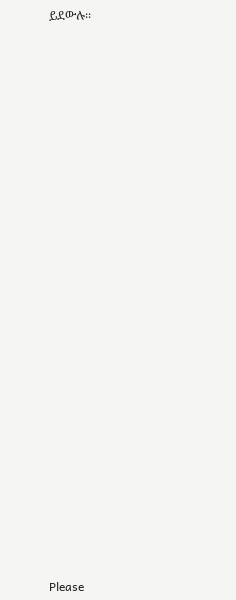ይደውሉ፡፡



























Please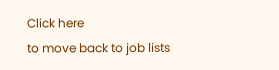Click here
to move back to job lists